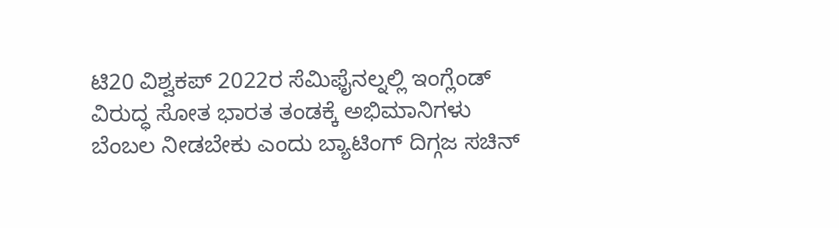ಟಿ20 ವಿಶ್ವಕಪ್ 2022ರ ಸೆಮಿಫೈನಲ್ನಲ್ಲಿ ಇಂಗ್ಲೆಂಡ್ ವಿರುದ್ಧ ಸೋತ ಭಾರತ ತಂಡಕ್ಕೆ ಅಭಿಮಾನಿಗಳು ಬೆಂಬಲ ನೀಡಬೇಕು ಎಂದು ಬ್ಯಾಟಿಂಗ್ ದಿಗ್ಗಜ ಸಚಿನ್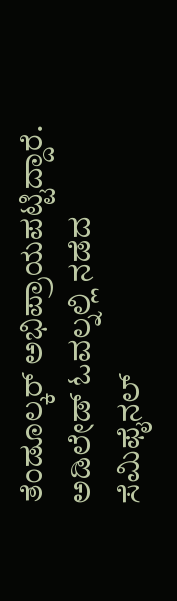ತೆಂಡೂಲ್ಕರ್ ಅಭಿಪ್ರಾಯಪಟ್ಟಿದ್ದಾರೆ.
ಅಡಿಲೇಡ್ ಓವಲ್ನಲ್ಲಿ ನಡೆದ ಸೆಮಿಫೈನಲ್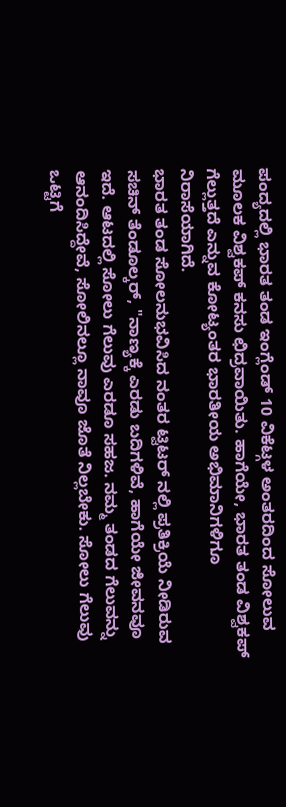ಪಂದ್ಯದಲ್ಲಿ ಭಾರತ ತಂಡ ಇಂಗ್ಲೆಂಡ್ 10 ವಿಕೆಟ್ಗಳ ಅಂತರದಿಂದ ಸೋಲುವ ಮೂಲಕ ವಿಶ್ವಕಪ್ ಕನಸು ಛಿದ್ರವಾಯಿತು. ಹಾಗೆಯೇ, ಭಾರತ ತಂಡ ವಿಶ್ವಕಪ್ ಗೆಲ್ಲುತ್ತದೆ ಎನ್ನುವ ಕೋಟ್ಯಂತರ ಭಾರತೀಯ ಅಭಿಮಾನಿಗಳಿಗೂ ನಿರಾಸೆಯಾಗಿದೆ.
ಭಾರತ ತಂಡ ಸೋಲನುಭವಿಸಿದ ನಂತರ ಟ್ವಿಟರ್ ನಲ್ಲಿ ಪ್ರತಿಕ್ರಿಯೆ ನೀಡಿರುವ ಸಚಿನ್ ತೆಂಡೂಲ್ಕರ್, "ನಾಣ್ಯಕ್ಕೆ ಎರಡು ಬದಿಗಳಿವೆ, ಹಾಗೆಯೇ ಜೀವನವೂ ಇದೆ. ಆಟದಲ್ಲಿ ಸೋಲು ಗೆಲುವು ಎರಡೂ ಸಹಜ. ನಮ್ಮ ತಂಡದ ಗೆಲುವನ್ನು ಆನಂದಿಸಿದ್ದೇವೆ, ಸೋಲಿನಲ್ಲೂ ನಾವೂ ಜೊತೆ ನಿಲ್ಲಬೇಕು. ಸೋಲು ಗೆಲುವು ಒಟ್ಟಿಗೆ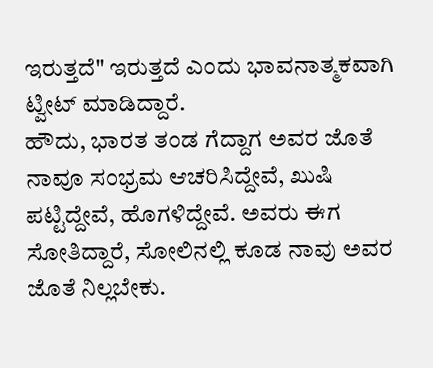ಇರುತ್ತದೆ" ಇರುತ್ತದೆ ಎಂದು ಭಾವನಾತ್ಮಕವಾಗಿ ಟ್ವೀಟ್ ಮಾಡಿದ್ದಾರೆ.
ಹೌದು, ಭಾರತ ತಂಡ ಗೆದ್ದಾಗ ಅವರ ಜೊತೆ ನಾವೂ ಸಂಭ್ರಮ ಆಚರಿಸಿದ್ದೇವೆ, ಖುಷಿ ಪಟ್ಟಿದ್ದೇವೆ, ಹೊಗಳಿದ್ದೇವೆ. ಅವರು ಈಗ ಸೋತಿದ್ದಾರೆ, ಸೋಲಿನಲ್ಲಿ ಕೂಡ ನಾವು ಅವರ ಜೊತೆ ನಿಲ್ಲಬೇಕು.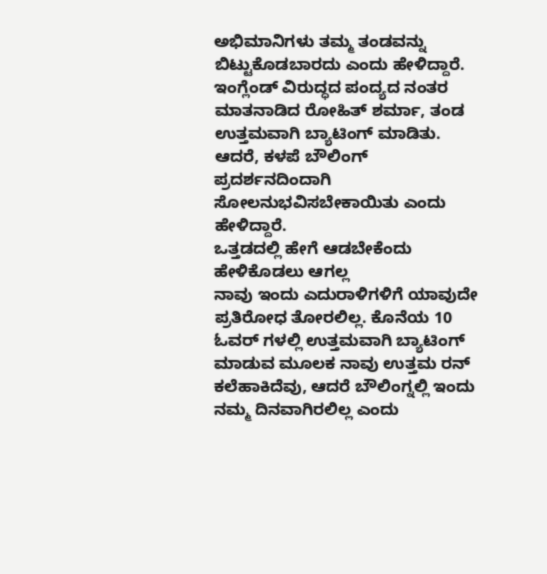ಅಭಿಮಾನಿಗಳು ತಮ್ಮ ತಂಡವನ್ನು ಬಿಟ್ಟುಕೊಡಬಾರದು ಎಂದು ಹೇಳಿದ್ದಾರೆ.
ಇಂಗ್ಲೆಂಡ್ ವಿರುದ್ಧದ ಪಂದ್ಯದ ನಂತರ ಮಾತನಾಡಿದ ರೋಹಿತ್ ಶರ್ಮಾ, ತಂಡ ಉತ್ತಮವಾಗಿ ಬ್ಯಾಟಿಂಗ್ ಮಾಡಿತು. ಆದರೆ, ಕಳಪೆ ಬೌಲಿಂಗ್ ಪ್ರದರ್ಶನದಿಂದಾಗಿ ಸೋಲನುಭವಿಸಬೇಕಾಯಿತು ಎಂದು ಹೇಳಿದ್ದಾರೆ.
ಒತ್ತಡದಲ್ಲಿ ಹೇಗೆ ಆಡಬೇಕೆಂದು ಹೇಳಿಕೊಡಲು ಆಗಲ್ಲ
ನಾವು ಇಂದು ಎದುರಾಳಿಗಳಿಗೆ ಯಾವುದೇ ಪ್ರತಿರೋಧ ತೋರಲಿಲ್ಲ. ಕೊನೆಯ 10 ಓವರ್ ಗಳಲ್ಲಿ ಉತ್ತಮವಾಗಿ ಬ್ಯಾಟಿಂಗ್ ಮಾಡುವ ಮೂಲಕ ನಾವು ಉತ್ತಮ ರನ್ ಕಲೆಹಾಕಿದೆವು, ಆದರೆ ಬೌಲಿಂಗ್ನಲ್ಲಿ ಇಂದು ನಮ್ಮ ದಿನವಾಗಿರಲಿಲ್ಲ ಎಂದು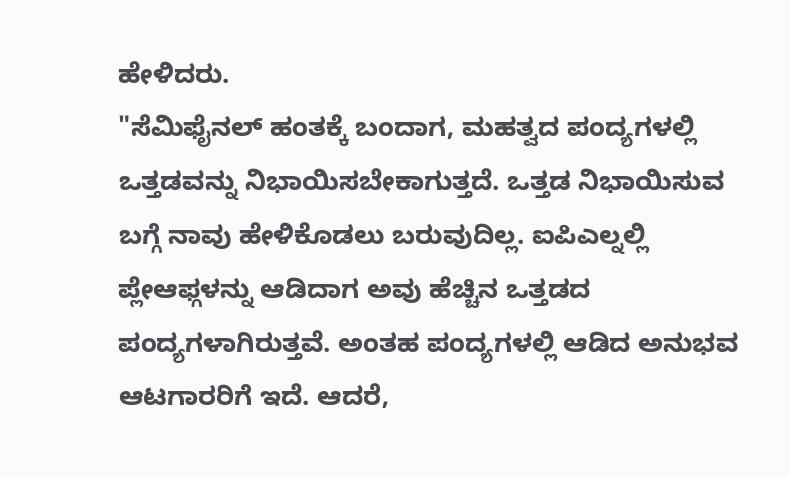ಹೇಳಿದರು.
"ಸೆಮಿಫೈನಲ್ ಹಂತಕ್ಕೆ ಬಂದಾಗ, ಮಹತ್ವದ ಪಂದ್ಯಗಳಲ್ಲಿ ಒತ್ತಡವನ್ನು ನಿಭಾಯಿಸಬೇಕಾಗುತ್ತದೆ. ಒತ್ತಡ ನಿಭಾಯಿಸುವ ಬಗ್ಗೆ ನಾವು ಹೇಳಿಕೊಡಲು ಬರುವುದಿಲ್ಲ. ಐಪಿಎಲ್ನಲ್ಲಿ ಪ್ಲೇಆಫ್ಗಳನ್ನು ಆಡಿದಾಗ ಅವು ಹೆಚ್ಚಿನ ಒತ್ತಡದ ಪಂದ್ಯಗಳಾಗಿರುತ್ತವೆ. ಅಂತಹ ಪಂದ್ಯಗಳಲ್ಲಿ ಆಡಿದ ಅನುಭವ ಆಟಗಾರರಿಗೆ ಇದೆ. ಆದರೆ,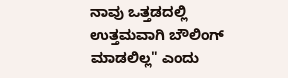ನಾವು ಒತ್ತಡದಲ್ಲಿ ಉತ್ತಮವಾಗಿ ಬೌಲಿಂಗ್ ಮಾಡಲಿಲ್ಲ" ಎಂದು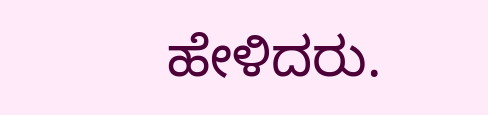ಹೇಳಿದರು.